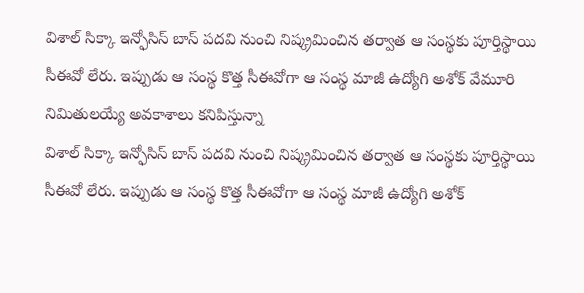విశాల్ సిక్కా ఇన్ఫోసిస్ బాస్ పదవి నుంచి నిష్క్రమించిన తర్వాత ఆ సంస్థకు పూర్తిస్థాయి సీఈవో లేరు. ఇప్పుడు ఆ సంస్థ కొత్త సీఈవోగా ఆ సంస్థ మాజీ ఉద్యోగి అశోక్ వేమూరి నిమితులయ్యే అవకాశాలు కనిపిస్తున్నా
విశాల్ సిక్కా ఇన్ఫోసిస్ బాస్ పదవి నుంచి నిష్క్రమించిన తర్వాత ఆ సంస్థకు పూర్తిస్థాయి సీఈవో లేరు. ఇప్పుడు ఆ సంస్థ కొత్త సీఈవోగా ఆ సంస్థ మాజీ ఉద్యోగి అశోక్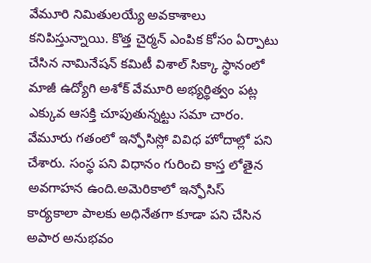వేమూరి నిమితులయ్యే అవకాశాలు కనిపిస్తున్నాయి. కొత్త చైర్మన్ ఎంపిక కోసం ఏర్పాటు చేసిన నామినేషన్ కమిటీ విశాల్ సిక్కా స్థానంలో మాజీ ఉద్యోగి అశోక్ వేమూరి అభ్యర్థిత్వం పట్ల ఎక్కువ ఆసక్తి చూపుతున్నట్టు సమా చారం. వేమూరు గతంలో ఇన్ఫోసిస్లో వివిధ హోదాల్లో పని చేశారు. సంస్థ పని విధానం గురించి కాస్త లోతైన అవగాహన ఉంది.అమెరికాలో ఇన్ఫోసిస్ కార్యకాలా పాలకు అధినేతగా కూడా పని చేసిన అపార అనుభవం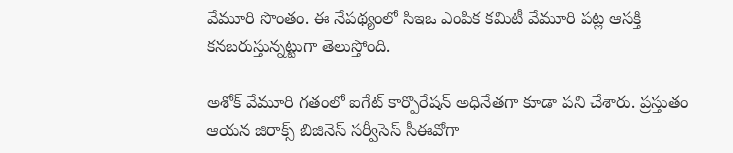వేమూరి సొంతం. ఈ నేపథ్యంలో సిఇఒ ఎంపిక కమిటీ వేమూరి పట్ల ఆసక్తి కనబరుస్తున్నట్టుగా తెలుస్తోంది.

అశోక్ వేమూరి గతంలో ఐగేట్ కార్పొరేషన్ అధినేతగా కూడా పని చేశారు. ప్రస్తుతం ఆయన జిరాక్స్ బిజినెస్ సర్వీసెస్ సీఈవోగా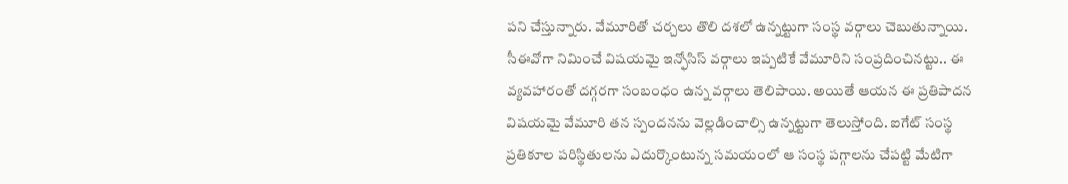పని చేస్తున్నారు. వేమూరితో చర్చలు తొలి దశలో ఉన్నట్టుగా సంస్థ వర్గాలు చెబుతున్నాయి. సీఈవోగా నిమించే విషయమై ఇన్ఫోసిస్ వర్గాలు ఇప్పటికే వేమూరిని సంప్రదించినట్టు.. ఈ వ్యవహారంతో దగ్గరగా సంబంధం ఉన్న వర్గాలు తెలిపాయి. అయితే ఆయన ఈ ప్రతిపాదన విషయమై వేమూరి తన స్పందనను వెల్లడించాల్సి ఉన్నట్టుగా తెలుస్తోంది. ఐగేట్ సంస్థ ప్రతికూల పరిస్థితులను ఎదుర్కొంటున్న సమయంలో ఆ సంస్థ పగ్గాలను చేపట్టి మేటిగా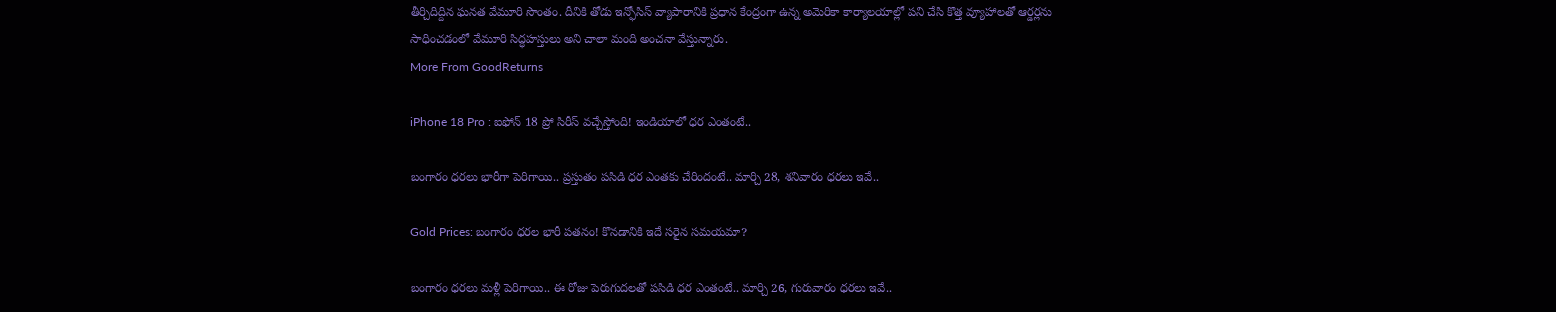తీర్చిదిద్దిన ఘనత వేమూరి సొంతం. దీనికి తోడు ఇన్ఫోసిస్ వ్యాపారానికి ప్రధాన కేంద్రంగా ఉన్న అమెరికా కార్యాలయాల్లో పని చేసి కొత్త వ్యూహాలతో ఆర్డర్లను సాధించడంలో వేమూరి సిద్ధహస్తులు అని చాలా మంది అంచనా వేస్తున్నారు.
More From GoodReturns

iPhone 18 Pro : ఐఫోన్ 18 ప్రో సిరీస్ వచ్చేస్తోంది! ఇండియాలో ధర ఎంతంటే..

బంగారం ధరలు భారీగా పెరిగాయి.. ప్రస్తుతం పసిడి ధర ఎంతకు చేరిందంటే.. మార్చి 28, శనివారం ధరలు ఇవే..

Gold Prices: బంగారం ధరల భారీ పతనం! కొనడానికి ఇదే సరైన సమయమా?

బంగారం ధరలు మళ్లీ పెరిగాయి.. ఈ రోజు పెరుగుదలతో పసిడి ధర ఎంతంటే.. మార్చి 26, గురువారం ధరలు ఇవే..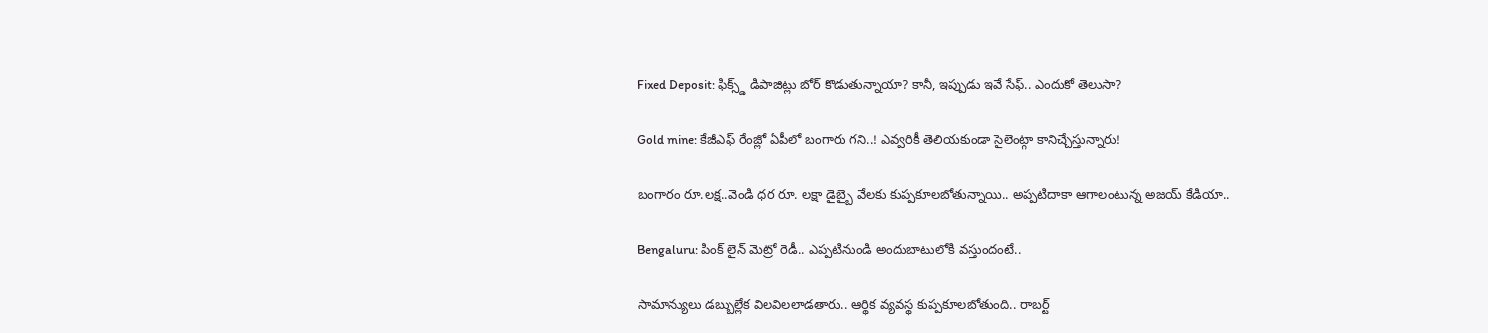Fixed Deposit: ఫిక్స్డ్ డిపాజిట్లు బోర్ కొడుతున్నాయా? కానీ, ఇప్పుడు ఇవే సేఫ్.. ఎందుకో తెలుసా?

Gold mine: కేజీఎఫ్ రేంజ్లో ఏపీలో బంగారు గని..! ఎవ్వరికీ తెలియకుండా సైలెంట్గా కానిచ్చేస్తున్నారు!

బంగారం రూ.లక్ష..వెండి ధర రూ. లక్షా డైబ్బై వేలకు కుప్పకూలబోతున్నాయి.. అప్పటిదాకా ఆగాలంటున్న అజయ్ కేడియా..

Bengaluru: పింక్ లైన్ మెట్రో రెడీ.. ఎప్పటినుండి అందుబాటులోకి వస్తుందంటే..

సామాన్యులు డబ్బుల్లేక విలవిలలాడతారు.. ఆర్థిక వ్యవస్థ కుప్పకూలబోతుంది.. రాబర్ట్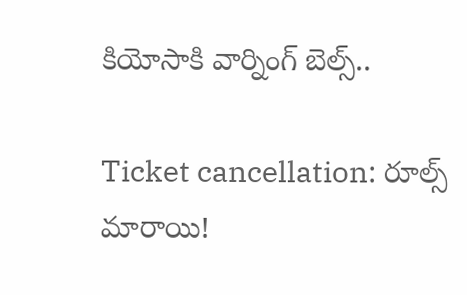కియోసాకి వార్నింగ్ బెల్స్..

Ticket cancellation: రూల్స్ మారాయి!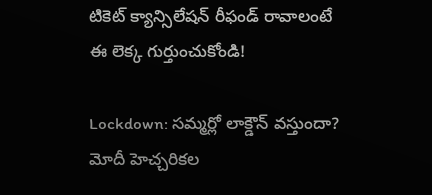టికెట్ క్యాన్సిలేషన్ రీఫండ్ రావాలంటే ఈ లెక్క గుర్తుంచుకోండి!

Lockdown: సమ్మర్లో లాక్డౌన్ వస్తుందా? మోదీ హెచ్చరికల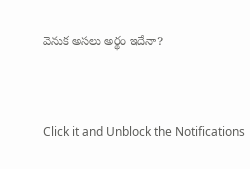వెనుక అసలు అర్థం ఇదేనా?



Click it and Unblock the Notifications